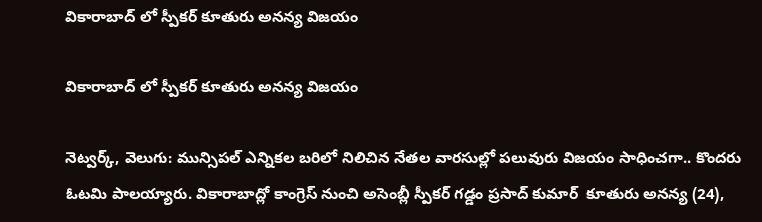వికారాబాద్ లో స్పీకర్ కూతురు అనన్య విజయం

వికారాబాద్ లో స్పీకర్ కూతురు అనన్య విజయం

నెట్వర్క్, వెలుగు: మున్సిపల్ ఎన్నికల బరిలో నిలిచిన నేతల వారసుల్లో పలువురు విజయం సాధించగా.. కొందరు ఓటమి పాలయ్యారు. వికారాబాద్లో కాంగ్రెస్ నుంచి అసెంబ్లీ స్పీకర్ గడ్డం ప్రసాద్ కుమార్  కూతురు అనన్య (24),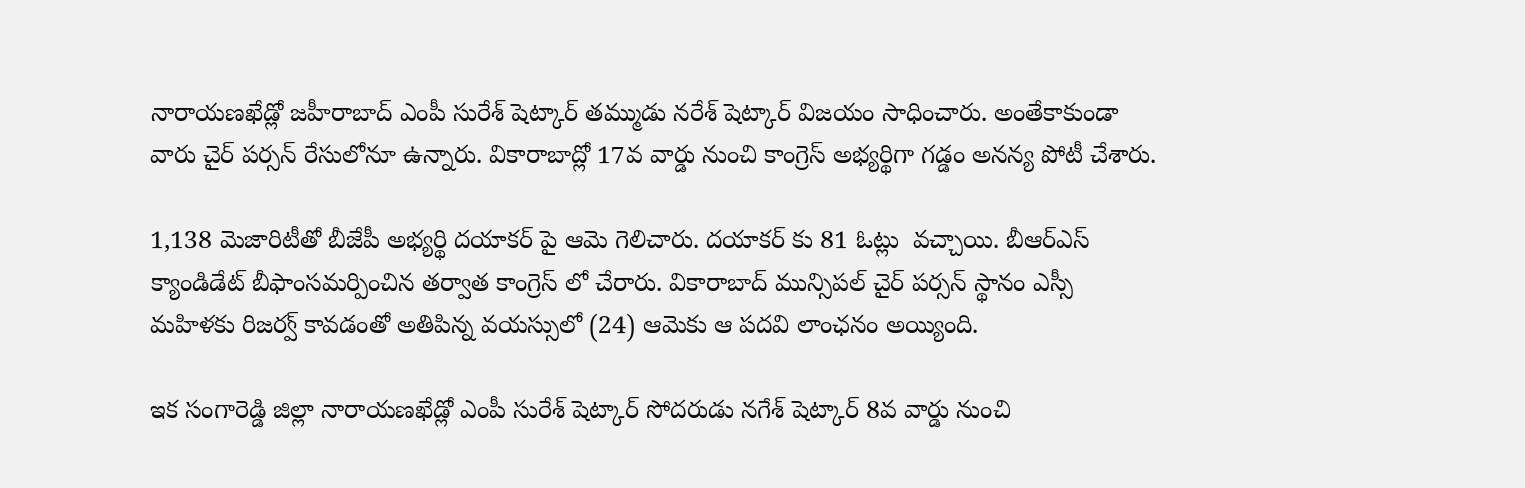నారాయణఖేడ్లో జహీరాబాద్ ఎంపీ సురేశ్ షెట్కార్ తమ్ముడు నరేశ్ షెట్కార్ విజయం సాధించారు. అంతేకాకుండా వారు చైర్ పర్సన్ రేసులోనూ ఉన్నారు. వికారాబాద్లో 17వ వార్డు నుంచి కాంగ్రెస్ అభ్యర్థిగా గడ్డం అనన్య పోటీ చేశారు.

1,138 మెజారిటీతో బీజేపీ అభ్యర్థి దయాకర్ పై ఆమె గెలిచారు. దయాకర్ కు 81 ఓట్లు  వచ్చాయి. బీఆర్ఎస్ క్యాండిడేట్ బీఫాంసమర్పించిన తర్వాత కాంగ్రెస్ లో చేరారు. వికారాబాద్ మున్సిపల్ చైర్ పర్సన్ స్థానం ఎస్సీ మహిళకు రిజర్వ్ కావడంతో అతిపిన్న వయస్సులో (24) ఆమెకు ఆ పదవి లాంఛనం అయ్యింది.

ఇక సంగారెడ్డి జిల్లా నారాయణఖేడ్లో ఎంపీ సురేశ్ షెట్కార్ సోదరుడు నగేశ్ షెట్కార్ 8వ వార్డు నుంచి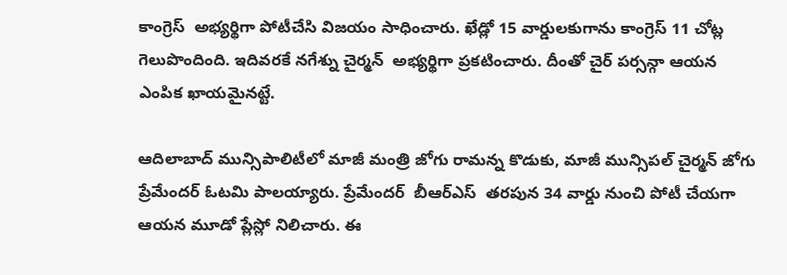కాంగ్రెస్  అభ్యర్థిగా పోటీచేసి విజయం సాధించారు. ఖేడ్లో 15 వార్డులకుగాను కాంగ్రెస్ 11 చోట్ల గెలుపొందింది. ఇదివరకే నగేశ్ను చైర్మన్  అభ్యర్థిగా ప్రకటించారు. దీంతో చైర్ పర్సన్గా ఆయన ఎంపిక ఖాయమైనట్టే.

ఆదిలాబాద్ మున్సిపాలిటీలో మాజీ మంత్రి జోగు రామన్న కొడుకు, మాజీ మున్సిపల్ చైర్మన్ జోగు ప్రేమేందర్ ఓటమి పాలయ్యారు. ప్రేమేందర్  బీఆర్ఎస్  తరపున 34 వార్డు నుంచి పోటీ చేయగా ఆయన మూడో ప్లేస్లో నిలిచారు. ఈ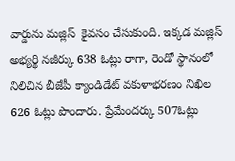వార్డును మజ్లిస్  కైవసం చేసుకుంది. ఇక్కడ మజ్లిస్  అభ్యర్థి నజీర్కు 638 ఓట్లు రాగా, రెండో స్థానంలో నిలిచిన బీజేపీ క్యాండిడేట్ వకుళాభరణం నిఖిల 626 ఓట్లు పొందారు. ప్రేమేందర్కు 507ఓట్లు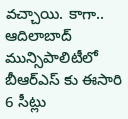వచ్చాయి. కాగా.. ఆదిలాబాద్ మున్సిపాలిటీలో బీఆర్ఎస్ కు ఈసారి 6 సీట్లు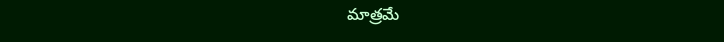మాత్రమే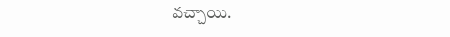వచ్చాయి.